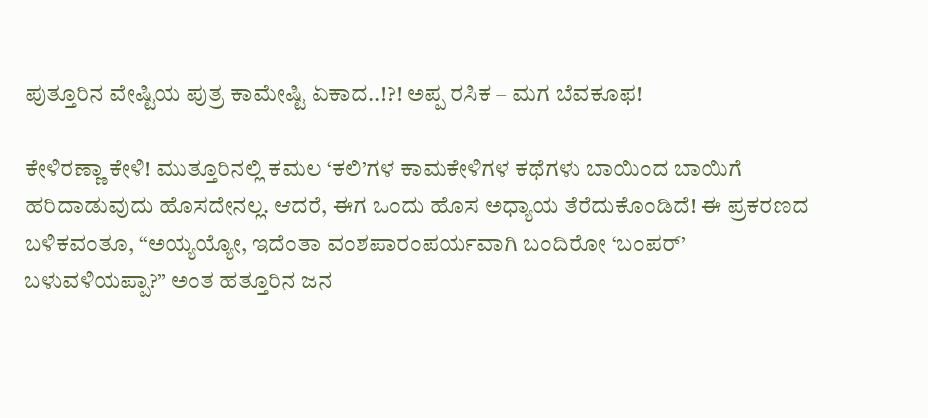ಪುತ್ತೂರಿನ ವೇಷ್ಟಿಯ ಪುತ್ರ ಕಾಮೇಷ್ಟಿ ಏಕಾದ..!?! ಅಪ್ಪ ರಸಿಕ – ಮಗ ಬೆವಕೂಫ!

ಕೇಳಿರಣ್ಣಾ ಕೇಳಿ! ಮುತ್ತೂರಿನಲ್ಲಿ ಕಮಲ ‘ಕಲಿ’ಗಳ ಕಾಮಕೇಳಿಗಳ ಕಥೆಗಳು ಬಾಯಿಂದ ಬಾಯಿಗೆ ಹರಿದಾಡುವುದು ಹೊಸದೇನಲ್ಲ. ಆದರೆ, ಈಗ ಒಂದು ಹೊಸ ಅಧ್ಯಾಯ ತೆರೆದುಕೊಂಡಿದೆ! ಈ ಪ್ರಕರಣದ ಬಳಿಕವಂತೂ, “ಅಯ್ಯಯ್ಯೋ, ಇದೆಂತಾ ವಂಶಪಾರಂಪರ್ಯವಾಗಿ ಬಂದಿರೋ ‘ಬಂಪರ್’ ಬಳುವಳಿಯಪ್ಪಾ?” ಅಂತ ಹತ್ತೂರಿನ ಜನ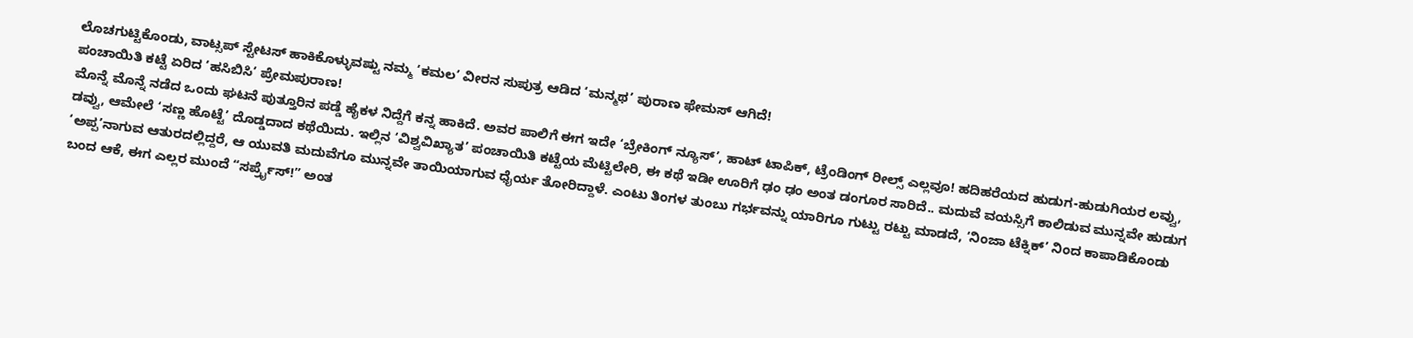ಲೊಚಗುಟ್ಟಿಕೊಂಡು, ವಾಟ್ಸಪ್ ಸ್ಟೇಟಸ್ ಹಾಕಿಕೊಳ್ಳುವಷ್ಟು ನಮ್ಮ ‘ಕಮಲ’ ವೀರನ ಸುಪುತ್ರ ಆಡಿದ ‘ಮನ್ಮಥ’ ಪುರಾಣ ಫೇಮಸ್ ಆಗಿದೆ!
ಪಂಚಾಯಿತಿ ಕಟ್ಟೆ ಏರಿದ ‘ಹಸಿಬಿಸಿ’ ಪ್ರೇಮಪುರಾಣ!
ಮೊನ್ನೆ ಮೊನ್ನೆ ನಡೆದ ಒಂದು ಘಟನೆ ಪುತ್ತೂರಿನ ಪಡ್ಡೆ ಹೈಕಳ ನಿದ್ದೆಗೆ ಕನ್ನ ಹಾಕಿದೆ. ಅವರ ಪಾಲಿಗೆ ಈಗ ಇದೇ ‘ಬ್ರೇಕಿಂಗ್ ನ್ಯೂಸ್’, ಹಾಟ್ ಟಾಪಿಕ್, ಟ್ರೆಂಡಿಂಗ್ ರೀಲ್ಸ್ ಎಲ್ಲವೂ! ಹದಿಹರೆಯದ ಹುಡುಗ-ಹುಡುಗಿಯರ ಲವ್ವು, ಡವ್ವು, ಆಮೇಲೆ ‘ಸಣ್ಣ ಹೊಟ್ಟೆ’ ದೊಡ್ಡದಾದ ಕಥೆಯಿದು. ಇಲ್ಲಿನ ‘ವಿಶ್ವವಿಖ್ಯಾತ’ ಪಂಚಾಯಿತಿ ಕಟ್ಟೆಯ ಮೆಟ್ಟಿಲೇರಿ, ಈ ಕಥೆ ಇಡೀ ಊರಿಗೆ ಢಂ ಢಂ ಅಂತ ಡಂಗೂರ ಸಾರಿದೆ.. ಮದುವೆ ವಯಸ್ಸಿಗೆ ಕಾಲಿಡುವ ಮುನ್ನವೇ ಹುಡುಗ ‘ಅಪ್ಪ’ನಾಗುವ ಆತುರದಲ್ಲಿದ್ದರೆ, ಆ ಯುವತಿ ಮದುವೆಗೂ ಮುನ್ನವೇ ತಾಯಿಯಾಗುವ ಧೈರ್ಯ ತೋರಿದ್ದಾಳೆ. ಎಂಟು ತಿಂಗಳ ತುಂಬು ಗರ್ಭವನ್ನು ಯಾರಿಗೂ ಗುಟ್ಟು ರಟ್ಟು ಮಾಡದೆ, ‘ನಿಂಜಾ ಟೆಕ್ನಿಕ್’ ನಿಂದ ಕಾಪಾಡಿಕೊಂಡು ಬಂದ ಆಕೆ, ಈಗ ಎಲ್ಲರ ಮುಂದೆ “ಸರ್ಪ್ರೈಸ್!” ಅಂತ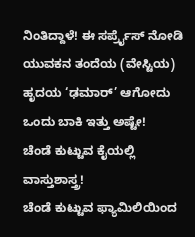ನಿಂತಿದ್ದಾಳೆ! ಈ ಸರ್ಪ್ರೈಸ್ ನೋಡಿ ಯುವಕನ ತಂದೆಯ (ವೇಸ್ಟಿಯ) ಹೃದಯ ‘ಢಮಾರ್’ ಆಗೋದು ಒಂದು ಬಾಕಿ ಇತ್ತು ಅಷ್ಟೇ!
ಚೆಂಡೆ ಕುಟ್ಟುವ ಕೈಯಲ್ಲಿ ವಾಸ್ತುಶಾಸ್ತ್ರ!
ಚೆಂಡೆ ಕುಟ್ಟುವ ಫ್ಯಾಮಿಲಿಯಿಂದ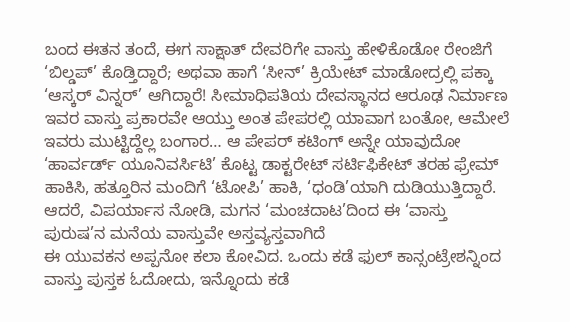ಬಂದ ಈತನ ತಂದೆ, ಈಗ ಸಾಕ್ಷಾತ್ ದೇವರಿಗೇ ವಾಸ್ತು ಹೇಳಿಕೊಡೋ ರೇಂಜಿಗೆ ‘ಬಿಲ್ಡಪ್’ ಕೊಡ್ತಿದ್ದಾರೆ; ಅಥವಾ ಹಾಗೆ ‘ಸೀನ್’ ಕ್ರಿಯೇಟ್ ಮಾಡೋದ್ರಲ್ಲಿ ಪಕ್ಕಾ ‘ಆಸ್ಕರ್ ವಿನ್ನರ್’ ಆಗಿದ್ದಾರೆ! ಸೀಮಾಧಿಪತಿಯ ದೇವಸ್ಥಾನದ ಆರೂಢ ನಿರ್ಮಾಣ ಇವರ ವಾಸ್ತು ಪ್ರಕಾರವೇ ಆಯ್ತು ಅಂತ ಪೇಪರಲ್ಲಿ ಯಾವಾಗ ಬಂತೋ, ಆಮೇಲೆ ಇವರು ಮುಟ್ಟಿದ್ದೆಲ್ಲ ಬಂಗಾರ… ಆ ಪೇಪರ್ ಕಟಿಂಗ್ ಅನ್ನೇ ಯಾವುದೋ ‘ಹಾರ್ವರ್ಡ್ ಯೂನಿವರ್ಸಿಟಿ’ ಕೊಟ್ಟ ಡಾಕ್ಟರೇಟ್ ಸರ್ಟಿಫಿಕೇಟ್ ತರಹ ಫ್ರೇಮ್ ಹಾಕಿಸಿ, ಹತ್ತೂರಿನ ಮಂದಿಗೆ ‘ಟೋಪಿ’ ಹಾಕಿ, ‘ಧಂಡಿ’ಯಾಗಿ ದುಡಿಯುತ್ತಿದ್ದಾರೆ. ಆದರೆ, ವಿಪರ್ಯಾಸ ನೋಡಿ, ಮಗನ ‘ಮಂಚದಾಟ’ದಿಂದ ಈ ‘ವಾಸ್ತು ಪುರುಷ’ನ ಮನೆಯ ವಾಸ್ತುವೇ ಅಸ್ತವ್ಯಸ್ತವಾಗಿದೆ
ಈ ಯುವಕನ ಅಪ್ಪನೋ ಕಲಾ ಕೋವಿದ. ಒಂದು ಕಡೆ ಫುಲ್ ಕಾನ್ಸಂಟ್ರೇಶನ್ನಿಂದ ವಾಸ್ತು ಪುಸ್ತಕ ಓದೋದು, ಇನ್ನೊಂದು ಕಡೆ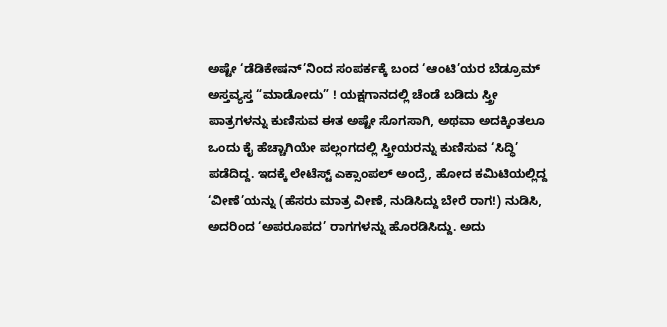ಅಷ್ಟೇ ‘ಡೆಡಿಕೇಷನ್’ನಿಂದ ಸಂಪರ್ಕಕ್ಕೆ ಬಂದ ‘ಆಂಟಿ’ಯರ ಬೆಡ್ರೂಮ್ ಅಸ್ತವ್ಯಸ್ತ “ಮಾಡೋದು” ! ಯಕ್ಷಗಾನದಲ್ಲಿ ಚೆಂಡೆ ಬಡಿದು ಸ್ತ್ರೀ ಪಾತ್ರಗಳನ್ನು ಕುಣಿಸುವ ಈತ ಅಷ್ಟೇ ಸೊಗಸಾಗಿ, ಅಥವಾ ಅದಕ್ಕಿಂತಲೂ ಒಂದು ಕೈ ಹೆಚ್ಚಾಗಿಯೇ ಪಲ್ಲಂಗದಲ್ಲಿ ಸ್ತ್ರೀಯರನ್ನು ಕುಣಿಸುವ ‘ಸಿದ್ಧಿ’ ಪಡೆದಿದ್ದ. ಇದಕ್ಕೆ ಲೇಟೆಸ್ಟ್ ಎಕ್ಸಾಂಪಲ್ ಅಂದ್ರೆ, ಹೋದ ಕಮಿಟಿಯಲ್ಲಿದ್ದ ‘ವೀಣೆ’ಯನ್ನು (ಹೆಸರು ಮಾತ್ರ ವೀಣೆ, ನುಡಿಸಿದ್ದು ಬೇರೆ ರಾಗ!) ನುಡಿಸಿ, ಅದರಿಂದ ‘ಅಪರೂಪದ’ ರಾಗಗಳನ್ನು ಹೊರಡಿಸಿದ್ದು. ಅದು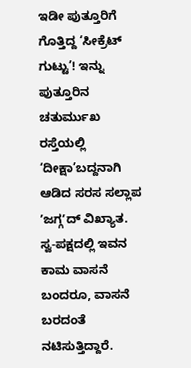ಇಡೀ ಪುತ್ತೂರಿಗೆ ಗೊತ್ತಿದ್ದ ‘ಸೀಕ್ರೆಟ್ ಗುಟ್ಟು’! ಇನ್ನು ಪುತ್ತೂರಿನ ಚತುರ್ಮುಖ ರಸ್ತೆಯಲ್ಲಿ ‘ದೀಕ್ಷಾ’ಬದ್ದನಾಗಿ ಆಡಿದ ಸರಸ ಸಲ್ಲಾಪ ʼಜಗ್ಗʼದ್ ವಿಖ್ಯಾತ. ಸ್ವ-ಪಕ್ಷದಲ್ಲಿ ಇವನ ಕಾಮ ವಾಸನೆ ಬಂದರೂ, ವಾಸನೆ ಬರದಂತೆ ನಟಿಸುತ್ತಿದ್ದಾರೆ.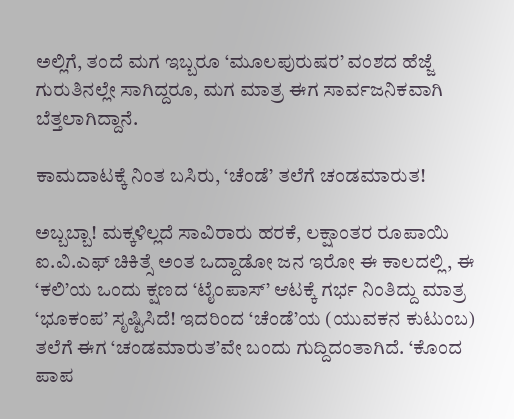ಅಲ್ಲಿಗೆ, ತಂದೆ ಮಗ ಇಬ್ಬರೂ ‘ಮೂಲಪುರುಷರ’ ವಂಶದ ಹೆಜ್ಜೆ ಗುರುತಿನಲ್ಲೇ ಸಾಗಿದ್ದರೂ, ಮಗ ಮಾತ್ರ ಈಗ ಸಾರ್ವಜನಿಕವಾಗಿ ಬೆತ್ತಲಾಗಿದ್ದಾನೆ.

ಕಾಮದಾಟಕ್ಕೆ ನಿಂತ ಬಸಿರು, ‘ಚೆಂಡೆ’ ತಲೆಗೆ ಚಂಡಮಾರುತ!

ಅಬ್ಬಬ್ಬಾ! ಮಕ್ಕಳಿಲ್ಲದೆ ಸಾವಿರಾರು ಹರಕೆ, ಲಕ್ಷಾಂತರ ರೂಪಾಯಿ ಐ.ವಿ.ಎಫ್ ಚಿಕಿತ್ಸೆ ಅಂತ ಒದ್ದಾಡೋ ಜನ ಇರೋ ಈ ಕಾಲದಲ್ಲಿ, ಈ ‘ಕಲಿ’ಯ ಒಂದು ಕ್ಷಣದ ‘ಟೈಂಪಾಸ್’ ಆಟಕ್ಕೆ ಗರ್ಭ ನಿಂತಿದ್ದು ಮಾತ್ರ ‘ಭೂಕಂಪ’ ಸೃಷ್ಟಿಸಿದೆ! ಇದರಿಂದ ‘ಚೆಂಡೆ’ಯ (ಯುವಕನ ಕುಟುಂಬ) ತಲೆಗೆ ಈಗ ‘ಚಂಡಮಾರುತ’ವೇ ಬಂದು ಗುದ್ದಿದಂತಾಗಿದೆ. ‘ಕೊಂದ ಪಾಪ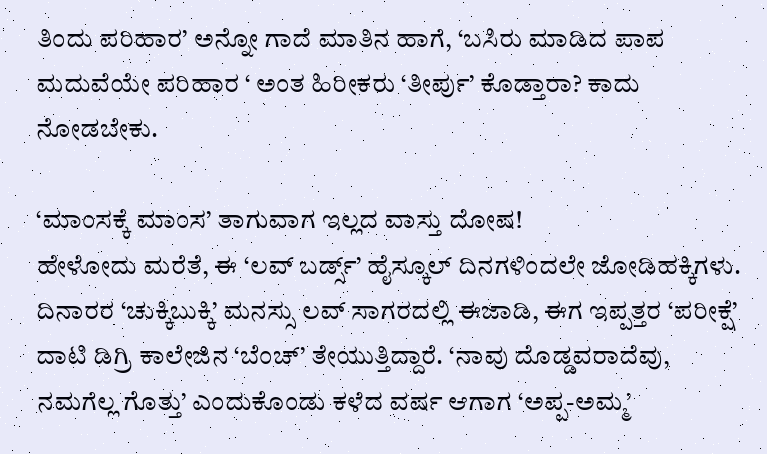ತಿಂದು ಪರಿಹಾರ’ ಅನ್ನೋ ಗಾದೆ ಮಾತಿನ ಹಾಗೆ, ‘ಬಸಿರು ಮಾಡಿದ ಪಾಪ ಮದುವೆಯೇ ಪರಿಹಾರ ‘ ಅಂತ ಹಿರೀಕರು ‘ತೀರ್ಪು’ ಕೊಡ್ತಾರಾ? ಕಾದು ನೋಡಬೇಕು.

‘ಮಾಂಸಕ್ಕೆ ಮಾಂಸ’ ತಾಗುವಾಗ ಇಲ್ಲದ ವಾಸ್ತು ದೋಷ!
ಹೇಳೋದು ಮರೆತೆ, ಈ ‘ಲವ್ ಬರ್ಡ್ಸ್’ ಹೈಸ್ಕೂಲ್ ದಿನಗಳಿಂದಲೇ ಜೋಡಿಹಕ್ಕಿಗಳು. ದಿನಾರರ ‘ಚುಕ್ಕಿಬುಕ್ಕಿ’ ಮನಸ್ಸು ಲವ್ ಸಾಗರದಲ್ಲಿ ಈಜಾಡಿ, ಈಗ ಇಪ್ಪತ್ತರ ‘ಪರೀಕ್ಷೆ’ ದಾಟಿ ಡಿಗ್ರಿ ಕಾಲೇಜಿನ ‘ಬೆಂಚ್’ ತೇಯುತ್ತಿದ್ದಾರೆ. ‘ನಾವು ದೊಡ್ಡವರಾದೆವು, ನಮಗೆಲ್ಲ ಗೊತ್ತು’ ಎಂದುಕೊಂಡು ಕಳೆದ ವರ್ಷ ಆಗಾಗ ‘ಅಪ್ಪ-ಅಮ್ಮ’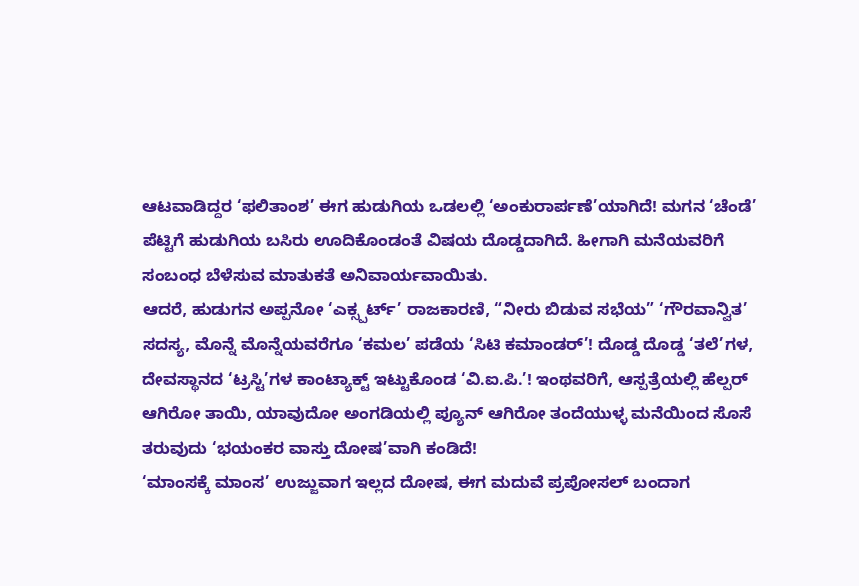ಆಟವಾಡಿದ್ದರ ‘ಫಲಿತಾಂಶ’ ಈಗ ಹುಡುಗಿಯ ಒಡಲಲ್ಲಿ ‘ಅಂಕುರಾರ್ಪಣೆ’ಯಾಗಿದೆ! ಮಗನ ‘ಚೆಂಡೆ’ ಪೆಟ್ಟಿಗೆ ಹುಡುಗಿಯ ಬಸಿರು ಊದಿಕೊಂಡಂತೆ ವಿಷಯ ದೊಡ್ಡದಾಗಿದೆ. ಹೀಗಾಗಿ ಮನೆಯವರಿಗೆ ಸಂಬಂಧ ಬೆಳೆಸುವ ಮಾತುಕತೆ ಅನಿವಾರ್ಯವಾಯಿತು.
ಆದರೆ, ಹುಡುಗನ ಅಪ್ಪನೋ ‘ಎಕ್ಸ್ಪರ್ಟ್’ ರಾಜಕಾರಣಿ, “ನೀರು ಬಿಡುವ ಸಭೆಯ” ‘ಗೌರವಾನ್ವಿತ’ ಸದಸ್ಯ, ಮೊನ್ನೆ ಮೊನ್ನೆಯವರೆಗೂ ‘ಕಮಲ’ ಪಡೆಯ ‘ಸಿಟಿ ಕಮಾಂಡರ್’! ದೊಡ್ಡ ದೊಡ್ಡ ‘ತಲೆ’ಗಳ, ದೇವಸ್ಥಾನದ ‘ಟ್ರಸ್ಟಿ’ಗಳ ಕಾಂಟ್ಯಾಕ್ಟ್ ಇಟ್ಟುಕೊಂಡ ‘ವಿ.ಐ.ಪಿ.’! ಇಂಥವರಿಗೆ, ಆಸ್ಪತ್ರೆಯಲ್ಲಿ ಹೆಲ್ಪರ್ ಆಗಿರೋ ತಾಯಿ, ಯಾವುದೋ ಅಂಗಡಿಯಲ್ಲಿ ಪ್ಯೂನ್ ಆಗಿರೋ ತಂದೆಯುಳ್ಳ ಮನೆಯಿಂದ ಸೊಸೆ ತರುವುದು ‘ಭಯಂಕರ ವಾಸ್ತು ದೋಷ’ವಾಗಿ ಕಂಡಿದೆ!
‘ಮಾಂಸಕ್ಕೆ ಮಾಂಸ’ ಉಜ್ಜುವಾಗ ಇಲ್ಲದ ದೋಷ, ಈಗ ಮದುವೆ ಪ್ರಪೋಸಲ್ ಬಂದಾಗ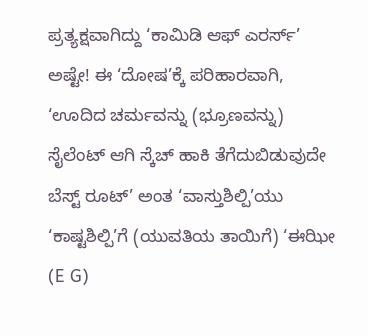ಪ್ರತ್ಯಕ್ಷವಾಗಿದ್ದು ‘ಕಾಮಿಡಿ ಆಫ್ ಎರರ್ಸ್’ ಅಷ್ಟೇ! ಈ ‘ದೋಷ’ಕ್ಕೆ ಪರಿಹಾರವಾಗಿ, ‘ಊದಿದ ಚರ್ಮವನ್ನು (ಭ್ರೂಣವನ್ನು) ಸೈಲೆಂಟ್ ಆಗಿ ಸ್ಕೆಚ್ ಹಾಕಿ ತೆಗೆದುಬಿಡುವುದೇ ಬೆಸ್ಟ್ ರೂಟ್’ ಅಂತ ‘ವಾಸ್ತುಶಿಲ್ಪಿ’ಯು ‘ಕಾಷ್ಟಶಿಲ್ಪಿ’ಗೆ (ಯುವತಿಯ ತಾಯಿಗೆ) ‘ಈಝೀ (E G)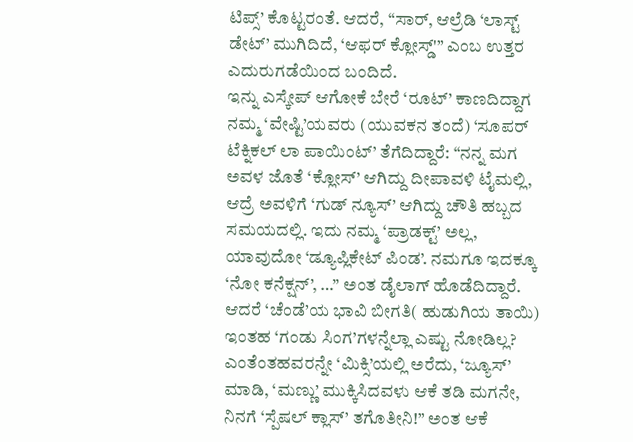ಟಿಪ್ಸ್’ ಕೊಟ್ಟರಂತೆ. ಆದರೆ, “ಸಾರ್, ಆಲ್ರೆಡಿ ‘ಲಾಸ್ಟ್ ಡೇಟ್’ ಮುಗಿದಿದೆ, ‘ಆಫರ್ ಕ್ಲೋಸ್ಡ್'” ಎಂಬ ಉತ್ತರ ಎದುರುಗಡೆಯಿಂದ ಬಂದಿದೆ.
ಇನ್ನು ಎಸ್ಕೇಪ್ ಆಗೋಕೆ ಬೇರೆ ‘ರೂಟ್’ ಕಾಣದಿದ್ದಾಗ ನಮ್ಮ ‘ವೇಷ್ಟಿ’ಯವರು (ಯುವಕನ ತಂದೆ) ‘ಸೂಪರ್ ಟೆಕ್ನಿಕಲ್ ಲಾ ಪಾಯಿಂಟ್’ ತೆಗೆದಿದ್ದಾರೆ: “ನನ್ನ ಮಗ ಅವಳ ಜೊತೆ ‘ಕ್ಲೋಸ್’ ಆಗಿದ್ದು ದೀಪಾವಳಿ ಟೈಮಲ್ಲಿ, ಆದ್ರೆ ಅವಳಿಗೆ ‘ಗುಡ್ ನ್ಯೂಸ್’ ಆಗಿದ್ದು ಚೌತಿ ಹಬ್ಬದ ಸಮಯದಲ್ಲಿ. ಇದು ನಮ್ಮ ‘ಪ್ರಾಡಕ್ಟ್’ ಅಲ್ಲ, ಯಾವುದೋ ‘ಡ್ಯೂಪ್ಲಿಕೇಟ್ ಪಿಂಡ’. ನಮಗೂ ಇದಕ್ಕೂ ‘ನೋ ಕನೆಕ್ಷನ್’, …” ಅಂತ ಡೈಲಾಗ್ ಹೊಡೆದಿದ್ದಾರೆ. ಆದರೆ ‘ಚೆಂಡೆ’ಯ ಭಾವಿ ಬೀಗತಿ( ಹುಡುಗಿಯ ತಾಯಿ) ಇಂತಹ ‘ಗಂಡು ಸಿಂಗ’ಗಳನ್ನೆಲ್ಲಾ ಎಷ್ಟು ನೋಡಿಲ್ಲ? ಎಂತೆಂತಹವರನ್ನೇ ‘ಮಿಕ್ಸಿ’ಯಲ್ಲಿ ಅರೆದು, ‘ಜ್ಯೂಸ್’ ಮಾಡಿ, ‘ಮಣ್ಣು’ ಮುಕ್ಕಿಸಿದವಳು ಆಕೆ ತಡಿ ಮಗನೇ, ನಿನಗೆ ‘ಸ್ಪೆಷಲ್ ಕ್ಲಾಸ್’ ತಗೊತೀನಿ!” ಅಂತ ಆಕೆ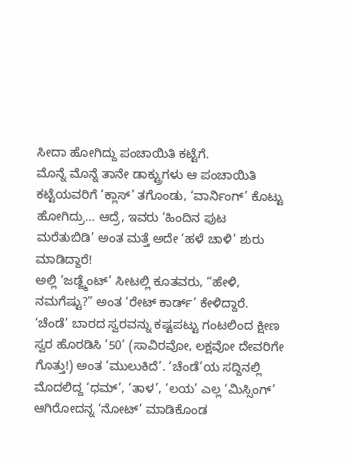ಸೀದಾ ಹೋಗಿದ್ದು ಪಂಚಾಯಿತಿ ಕಟ್ಟೆಗೆ.
ಮೊನ್ನೆ ಮೊನ್ನೆ ತಾನೇ ಡಾಕ್ಟ್ರುಗಳು ಆ ಪಂಚಾಯಿತಿ ಕಟ್ಟೆಯವರಿಗೆ ‘ಕ್ಲಾಸ್’ ತಗೊಂಡು, ‘ವಾರ್ನಿಂಗ್’ ಕೊಟ್ಟು ಹೋಗಿದ್ರು… ಆದ್ರೆ, ಇವರು ‘ಹಿಂದಿನ ಪುಟ ಮರೆತುಬಿಡಿ’ ಅಂತ ಮತ್ತೆ ಅದೇ ‘ಹಳೆ ಚಾಳಿ’ ಶುರು ಮಾಡಿದ್ದಾರೆ!
ಅಲ್ಲಿ ‘ಜಡ್ಜ್ಮೆಂಟ್’ ಸೀಟಲ್ಲಿ ಕೂತವರು, “ಹೇಳಿ, ನಮಗೆಷ್ಟು?” ಅಂತ ‘ರೇಟ್ ಕಾರ್ಡ್’ ಕೇಳಿದ್ದಾರೆ. ‘ಚೆಂಡೆ’ ಬಾರದ ಸ್ವರವನ್ನು ಕಷ್ಟಪಟ್ಟು ಗಂಟಲಿಂದ ಕ್ಷೀಣ ಸ್ವರ ಹೊರಡಿಸಿ ’50’ (ಸಾವಿರವೋ, ಲಕ್ಷವೋ ದೇವರಿಗೇ ಗೊತ್ತು!) ಅಂತ ‘ಮುಲುಕಿದೆ’. ‘ಚೆಂಡೆ’ಯ ಸದ್ದಿನಲ್ಲಿ ಮೊದಲಿದ್ದ ‘ಧಮ್’, ‘ತಾಳ’, ‘ಲಯ’ ಎಲ್ಲ ‘ಮಿಸ್ಸಿಂಗ್’ ಆಗಿರೋದನ್ನ ‘ನೋಟ್’ ಮಾಡಿಕೊಂಡ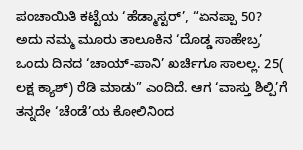ಪಂಚಾಯಿತಿ ಕಟ್ಟೆಯ ‘ಹೆಡ್ಮಾಸ್ಟರ್’, “ಏನಪ್ಪಾ 50? ಅದು ನಮ್ಮ ಮೂರು ತಾಲೂಕಿನ ‘ದೊಡ್ಡ ಸಾಹೇಬ್ರ’ ಒಂದು ದಿನದ ‘ಚಾಯ್-ಪಾನಿ’ ಖರ್ಚಿಗೂ ಸಾಲಲ್ಲ. 25( ಲಕ್ಷ ಕ್ಯಾಶ್) ರೆಡಿ ಮಾಡು” ಎಂದಿದೆ. ಆಗ ‘ವಾಸ್ತು ಶಿಲ್ಪಿ’ಗೆ ತನ್ನದೇ ‘ಚೆಂಡೆ’ಯ ಕೋಲಿನಿಂದ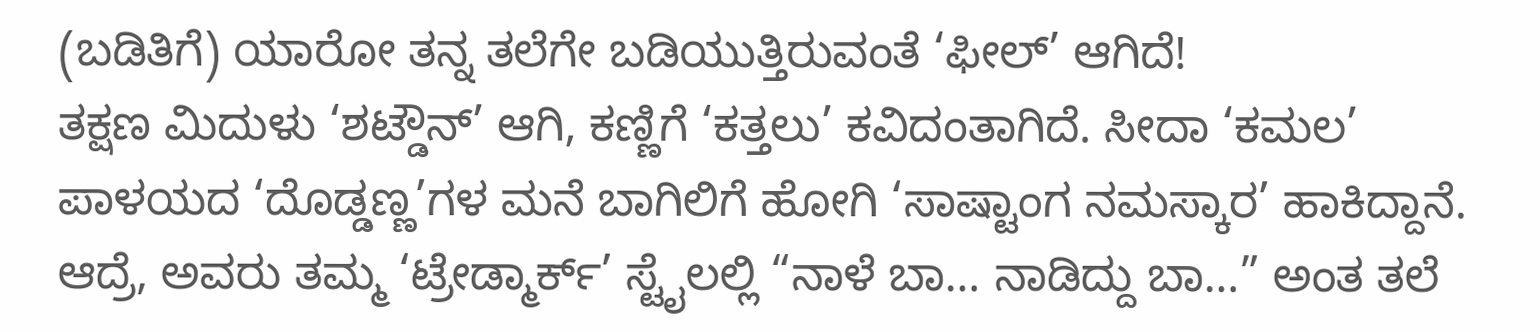(ಬಡಿತಿಗೆ) ಯಾರೋ ತನ್ನ ತಲೆಗೇ ಬಡಿಯುತ್ತಿರುವಂತೆ ‘ಫೀಲ್’ ಆಗಿದೆ!
ತಕ್ಷಣ ಮಿದುಳು ‘ಶಟ್ಡೌನ್’ ಆಗಿ, ಕಣ್ಣಿಗೆ ‘ಕತ್ತಲು’ ಕವಿದಂತಾಗಿದೆ. ಸೀದಾ ‘ಕಮಲ’ ಪಾಳಯದ ‘ದೊಡ್ಡಣ್ಣ’ಗಳ ಮನೆ ಬಾಗಿಲಿಗೆ ಹೋಗಿ ‘ಸಾಷ್ಟಾಂಗ ನಮಸ್ಕಾರ’ ಹಾಕಿದ್ದಾನೆ. ಆದ್ರೆ, ಅವರು ತಮ್ಮ ‘ಟ್ರೇಡ್ಮಾರ್ಕ್’ ಸ್ಟೈಲಲ್ಲಿ “ನಾಳೆ ಬಾ… ನಾಡಿದ್ದು ಬಾ…” ಅಂತ ತಲೆ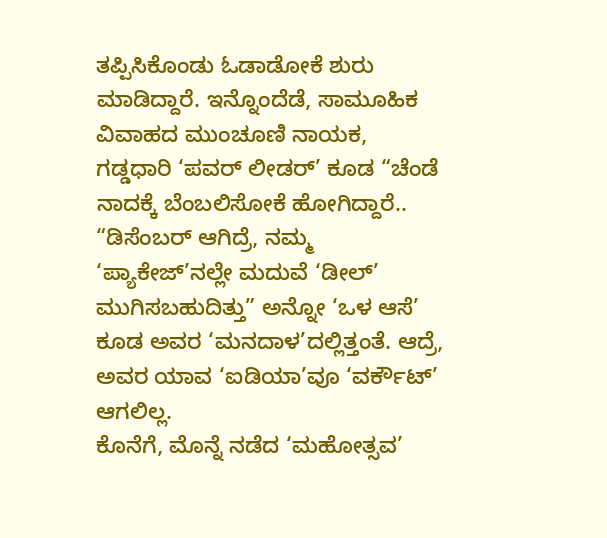ತಪ್ಪಿಸಿಕೊಂಡು ಓಡಾಡೋಕೆ ಶುರು ಮಾಡಿದ್ದಾರೆ. ಇನ್ನೊಂದೆಡೆ, ಸಾಮೂಹಿಕ ವಿವಾಹದ ಮುಂಚೂಣಿ ನಾಯಕ, ಗಡ್ಡಧಾರಿ ‘ಪವರ್ ಲೀಡರ್’ ಕೂಡ “ಚೆಂಡೆ ನಾದಕ್ಕೆ ಬೆಂಬಲಿಸೋಕೆ ಹೋಗಿದ್ದಾರೆ.. “ಡಿಸೆಂಬರ್ ಆಗಿದ್ರೆ, ನಮ್ಮ ‘ಪ್ಯಾಕೇಜ್’ನಲ್ಲೇ ಮದುವೆ ‘ಡೀಲ್’ ಮುಗಿಸಬಹುದಿತ್ತು” ಅನ್ನೋ ‘ಒಳ ಆಸೆ’ ಕೂಡ ಅವರ ‘ಮನದಾಳ’ದಲ್ಲಿತ್ತಂತೆ. ಆದ್ರೆ, ಅವರ ಯಾವ ‘ಐಡಿಯಾ’ವೂ ‘ವರ್ಕೌಟ್’ ಆಗಲಿಲ್ಲ.
ಕೊನೆಗೆ, ಮೊನ್ನೆ ನಡೆದ ‘ಮಹೋತ್ಸವ’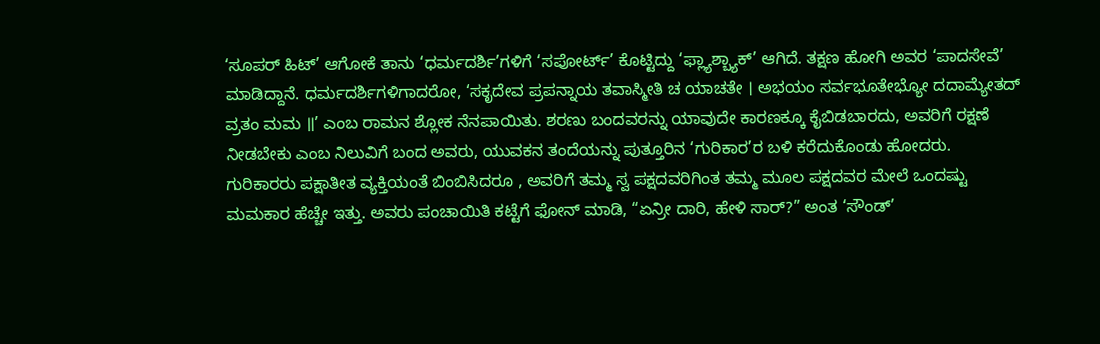‘ಸೂಪರ್ ಹಿಟ್’ ಆಗೋಕೆ ತಾನು ‘ಧರ್ಮದರ್ಶಿ’ಗಳಿಗೆ ‘ಸಪೋರ್ಟ್’ ಕೊಟ್ಟಿದ್ದು ‘ಫ್ಲ್ಯಾಶ್ಬ್ಯಾಕ್’ ಆಗಿದೆ. ತಕ್ಷಣ ಹೋಗಿ ಅವರ ‘ಪಾದಸೇವೆ’ ಮಾಡಿದ್ದಾನೆ. ಧರ್ಮದರ್ಶಿಗಳಿಗಾದರೋ, ‘ಸಕೃದೇವ ಪ್ರಪನ್ನಾಯ ತವಾಸ್ಮೀತಿ ಚ ಯಾಚತೇ । ಅಭಯಂ ಸರ್ವಭೂತೇಭ್ಯೋ ದದಾಮ್ಯೇತದ್ ವ್ರತಂ ಮಮ ॥’ ಎಂಬ ರಾಮನ ಶ್ಲೋಕ ನೆನಪಾಯಿತು. ಶರಣು ಬಂದವರನ್ನು ಯಾವುದೇ ಕಾರಣಕ್ಕೂ ಕೈಬಿಡಬಾರದು, ಅವರಿಗೆ ರಕ್ಷಣೆ ನೀಡಬೇಕು ಎಂಬ ನಿಲುವಿಗೆ ಬಂದ ಅವರು, ಯುವಕನ ತಂದೆಯನ್ನು ಪುತ್ತೂರಿನ ‘ಗುರಿಕಾರ’ರ ಬಳಿ ಕರೆದುಕೊಂಡು ಹೋದರು.
ಗುರಿಕಾರರು ಪಕ್ಷಾತೀತ ವ್ಯಕ್ತಿಯಂತೆ ಬಿಂಬಿಸಿದರೂ , ಅವರಿಗೆ ತಮ್ಮ ಸ್ವ ಪಕ್ಷದವರಿಗಿಂತ ತಮ್ಮ ಮೂಲ ಪಕ್ಷದವರ ಮೇಲೆ ಒಂದಷ್ಟು ಮಮಕಾರ ಹೆಚ್ಚೇ ಇತ್ತು. ಅವರು ಪಂಚಾಯಿತಿ ಕಟ್ಟೆಗೆ ಫೋನ್ ಮಾಡಿ, “ಏನ್ರೀ ದಾರಿ, ಹೇಳಿ ಸಾರ್?” ಅಂತ ‘ಸೌಂಡ್’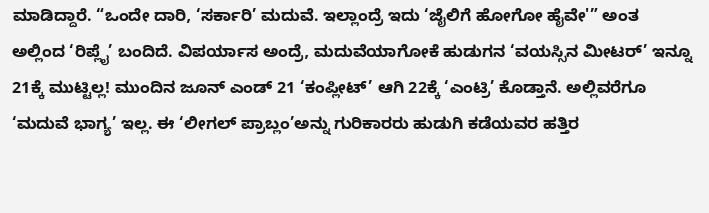ಮಾಡಿದ್ದಾರೆ. “ಒಂದೇ ದಾರಿ, ‘ಸರ್ಕಾರಿ’ ಮದುವೆ. ಇಲ್ಲಾಂದ್ರೆ ಇದು ‘ಜೈಲಿಗೆ ಹೋಗೋ ಹೈವೇ'” ಅಂತ ಅಲ್ಲಿಂದ ‘ರಿಪ್ಲೈ’ ಬಂದಿದೆ. ವಿಪರ್ಯಾಸ ಅಂದ್ರೆ, ಮದುವೆಯಾಗೋಕೆ ಹುಡುಗನ ‘ವಯಸ್ಸಿನ ಮೀಟರ್’ ಇನ್ನೂ 21ಕ್ಕೆ ಮುಟ್ಟಿಲ್ಲ! ಮುಂದಿನ ಜೂನ್ ಎಂಡ್ 21 ‘ಕಂಪ್ಲೀಟ್’ ಆಗಿ 22ಕ್ಕೆ ‘ಎಂಟ್ರಿ’ ಕೊಡ್ತಾನೆ. ಅಲ್ಲಿವರೆಗೂ ‘ಮದುವೆ ಭಾಗ್ಯ’ ಇಲ್ಲ. ಈ ‘ಲೀಗಲ್ ಪ್ರಾಬ್ಲಂ’ಅನ್ನು ಗುರಿಕಾರರು ಹುಡುಗಿ ಕಡೆಯವರ ಹತ್ತಿರ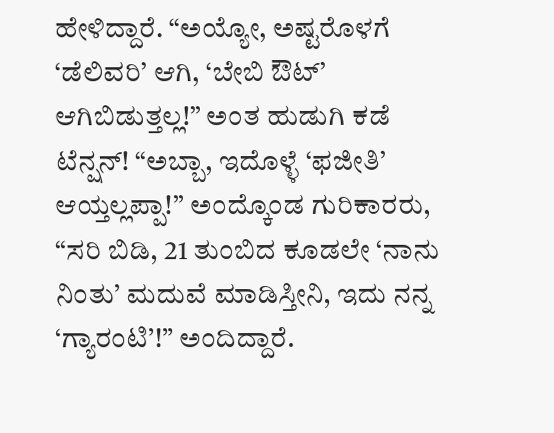ಹೇಳಿದ್ದಾರೆ. “ಅಯ್ಯೋ, ಅಷ್ಟರೊಳಗೆ ‘ಡೆಲಿವರಿ’ ಆಗಿ, ‘ಬೇಬಿ ಔಟ್’ ಆಗಿಬಿಡುತ್ತಲ್ಲ!” ಅಂತ ಹುಡುಗಿ ಕಡೆ ಟೆನ್ಷನ್! “ಅಬ್ಬಾ, ಇದೊಳ್ಳೆ ‘ಫಜೀತಿ’ ಆಯ್ತಲ್ಲಪ್ಪಾ!” ಅಂದ್ಕೊಂಡ ಗುರಿಕಾರರು, “ಸರಿ ಬಿಡಿ, 21 ತುಂಬಿದ ಕೂಡಲೇ ‘ನಾನು ನಿಂತು’ ಮದುವೆ ಮಾಡಿಸ್ತೀನಿ, ಇದು ನನ್ನ ‘ಗ್ಯಾರಂಟಿ’!” ಅಂದಿದ್ದಾರೆ.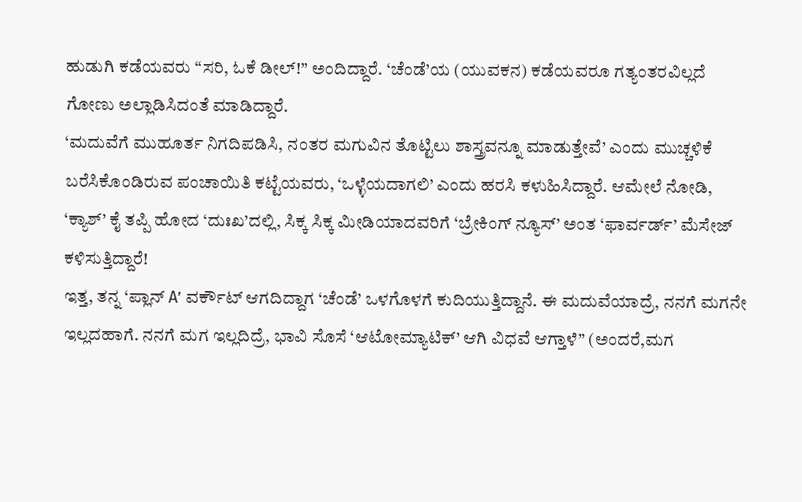ಹುಡುಗಿ ಕಡೆಯವರು “ಸರಿ, ಓಕೆ ಡೀಲ್!” ಅಂದಿದ್ದಾರೆ. ‘ಚೆಂಡೆ’ಯ (ಯುವಕನ) ಕಡೆಯವರೂ ಗತ್ಯಂತರವಿಲ್ಲದೆ ಗೋಣು ಅಲ್ಲಾಡಿಸಿದಂತೆ ಮಾಡಿದ್ದಾರೆ.
‘ಮದುವೆಗೆ ಮುಹೂರ್ತ ನಿಗದಿಪಡಿಸಿ, ನಂತರ ಮಗುವಿನ ತೊಟ್ಟಿಲು ಶಾಸ್ತ್ರವನ್ನೂ ಮಾಡುತ್ತೇವೆ’ ಎಂದು ಮುಚ್ಚಳಿಕೆ ಬರೆಸಿಕೊಂಡಿರುವ ಪಂಚಾಯಿತಿ ಕಟ್ಟೆಯವರು, ‘ಒಳ್ಳೆಯದಾಗಲಿ’ ಎಂದು ಹರಸಿ ಕಳುಹಿಸಿದ್ದಾರೆ. ಆಮೇಲೆ ನೋಡಿ, ‘ಕ್ಯಾಶ್’ ಕೈ ತಪ್ಪಿ ಹೋದ ‘ದುಃಖ’ದಲ್ಲಿ, ಸಿಕ್ಕ ಸಿಕ್ಕ ಮೀಡಿಯಾದವರಿಗೆ ‘ಬ್ರೇಕಿಂಗ್ ನ್ಯೂಸ್’ ಅಂತ ‘ಫಾರ್ವರ್ಡ್’ ಮೆಸೇಜ್ ಕಳಿಸುತ್ತಿದ್ದಾರೆ!
ಇತ್ತ, ತನ್ನ ‘ಪ್ಲಾನ್ A’ ವರ್ಕೌಟ್ ಆಗದಿದ್ದಾಗ ‘ಚೆಂಡೆ’ ಒಳಗೊಳಗೆ ಕುದಿಯುತ್ತಿದ್ದಾನೆ. ಈ ಮದುವೆಯಾದ್ರೆ, ನನಗೆ ಮಗನೇ ಇಲ್ಲದಹಾಗೆ. ನನಗೆ ಮಗ ಇಲ್ಲದಿದ್ರೆ, ಭಾವಿ ಸೊಸೆ ‘ಆಟೋಮ್ಯಾಟಿಕ್’ ಆಗಿ ವಿಧವೆ ಆಗ್ತಾಳೆ” (ಅಂದರೆ,ಮಗ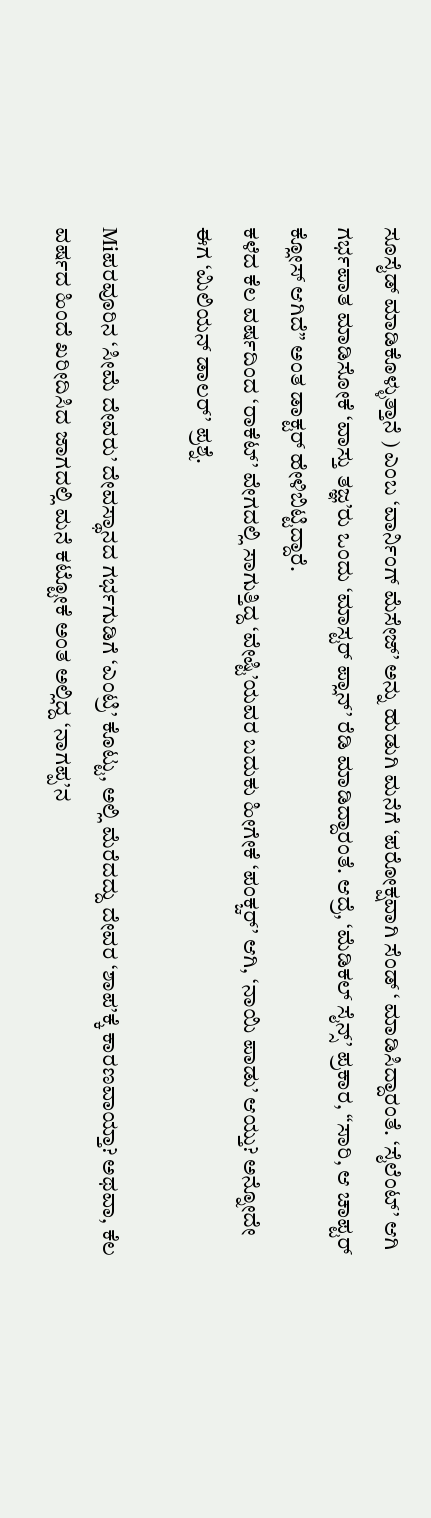ಸೂಸೈಡ್ ಮಾಡಿಕೊಳ್ಳುತ್ತಾನೆ ) ಎಂಬ ‘ವಾರ್ನಿಂಗ್ ಮೆಸೇಜ್’ ಅನ್ನು ಹುಡುಗಿ ಮನೆಗೆ ‘ಪರೋಕ್ಷವಾಗಿ ಸೆಂಡ್ ‘ ಮಾಡಿಸಿದ್ದಾರಂತೆ. ‘ಸೈಲೆಂಟ್’ ಆಗಿ ಗರ್ಭಪಾತ ಮಾಡಿಸೋಕೆ ‘ವಾಸ್ತು ತಜ್ಞ’ರು ಒಂದು ‘ಮಾಸ್ಟರ್ ಪ್ಲಾನ್’ ರೆಡಿ ಮಾಡಿದ್ದಾರಂತೆ. ಆದ್ರೆ, ‘ಮೆಡಿಕಲ್ ಸೈನ್ಸ್’ ಪ್ರಕಾರ, “ಸಾರಿ, ಆ ಚಾಪ್ಟರ್ ಕ್ಲೋಸ್ ಆಗಿದೆ” ಅಂತ ಡಾಕ್ಟರ್ ಹೇಳಿಬಿಟ್ಟಿದ್ದಾರೆ.
ಕಳೆದ ಕೆಲ ವರ್ಷದಿಂದ ‘ರಾಕೆಟ್’ ವೇಗದಲ್ಲಿ ಸಾಗುತ್ತಿದ್ದ ‘ವೇಷ್ಟಿ’ಯವರ ಬದುಕು ಹೀಗೇಕೆ ‘ಪಂಕ್ಚರ್’ ಆಗಿ, ‘ನಾಯಿ ಪಾಡು’ ಆಯ್ತು? ಅನ್ನೋದೇ ಈಗ ‘ಮಿಲಿಯನ್ ಡಾಲರ್’ ಪ್ರಶ್ನೆ.

Miಪರವೂರಿನ ‘ಸೀಮೆ ದೇವರು’ ದೇವಸ್ಥಾನದ ಗರ್ಭಗುಡಿಗೆ ‘ಎಂಟ್ರಿ’ ಕೊಟ್ಟು, ಅಲ್ಲಿ ಮೆರೆದದ್ದು ದೇವರ ‘ಶಾಪ’ಕ್ಕೆ ಕಾರಣವಾಯ್ತಾ? ಅಥವಾ, ಕೆಲ ವರ್ಷದ ಹಿಂದೆ ಖರೀದಿಸಿದ ಜಾಗದಲ್ಲಿ ಮನೆ ಕಟ್ಟೋಕೆ ಅಂತ ಅಲ್ಲಿದ್ದ ‘ನಾಗಪ್ಪ’ನ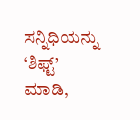ಸನ್ನಿಧಿಯನ್ನು ‘ಶಿಫ್ಟ್’ ಮಾಡಿ,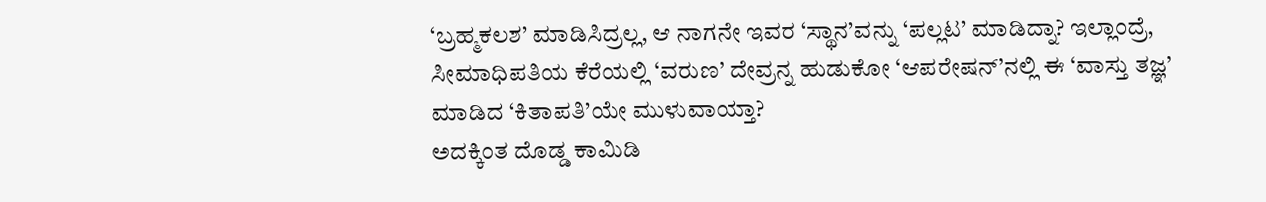‘ಬ್ರಹ್ಮಕಲಶ’ ಮಾಡಿಸಿದ್ರಲ್ಲ, ಆ ನಾಗನೇ ಇವರ ‘ಸ್ಥಾನ’ವನ್ನು ‘ಪಲ್ಲಟ’ ಮಾಡಿದ್ನಾ? ಇಲ್ಲಾಂದ್ರೆ, ಸೀಮಾಧಿಪತಿಯ ಕೆರೆಯಲ್ಲಿ ‘ವರುಣ’ ದೇವ್ರನ್ನ ಹುಡುಕೋ ‘ಆಪರೇಷನ್’ನಲ್ಲಿ ಈ ‘ವಾಸ್ತು ತಜ್ಞ’ ಮಾಡಿದ ‘ಕಿತಾಪತಿ’ಯೇ ಮುಳುವಾಯ್ತಾ?
ಅದಕ್ಕಿಂತ ದೊಡ್ಡ ಕಾಮಿಡಿ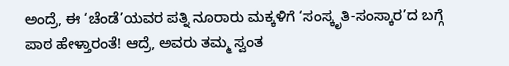ಅಂದ್ರೆ, ಈ ‘ಚೆಂಡೆ’ಯವರ ಪತ್ನಿ ನೂರಾರು ಮಕ್ಕಳಿಗೆ ‘ಸಂಸ್ಕೃತಿ-ಸಂಸ್ಕಾರ’ದ ಬಗ್ಗೆ ಪಾಠ ಹೇಳ್ತಾರಂತೆ! ಆದ್ರೆ, ಅವರು ತಮ್ಮ ಸ್ವಂತ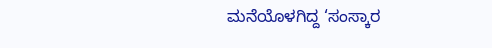ಮನೆಯೊಳಗಿದ್ದ ‘ಸಂಸ್ಕಾರ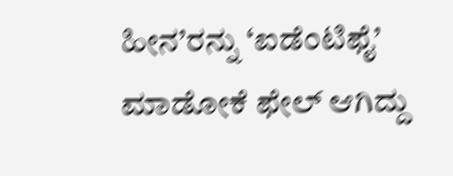ಹೀನ’ರನ್ನು ‘ಐಡೆಂಟಿಫೈ’ ಮಾಡೋಕೆ ಫೇಲ್ ಆಗಿದ್ದು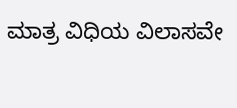ಮಾತ್ರ ವಿಧಿಯ ವಿಲಾಸವೇ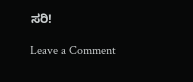ಸರಿ!

Leave a Comment